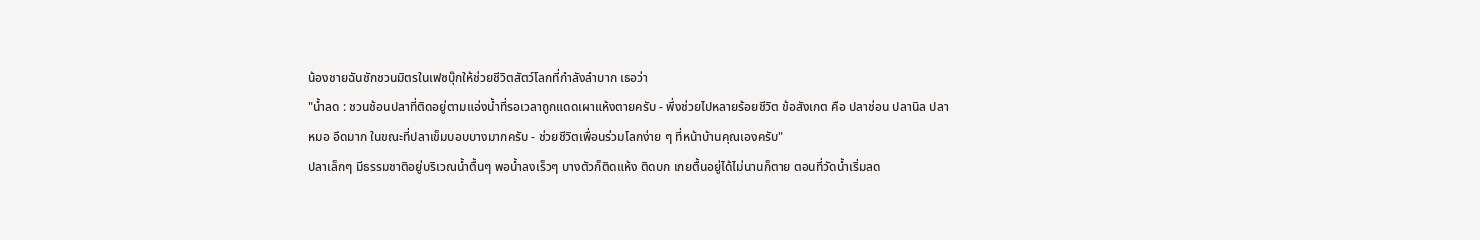น้องชายฉันชักชวนมิตรในเฟซบุ๊กให้ช่วยชีวิตสัตว์โลกที่กำลังลำบาก เธอว่า
"น้ำลด : ชวนช้อนปลาที่ติดอยู่ตามแอ่งน้ำที่รอเวลาถูกแดดเผาแห้งตายครับ - พึ่งช่วยไปหลายร้อยชีวิต ข้อสังเกต คือ ปลาช่อน ปลานิล ปลาหมอ อึดมาก ในขณะที่ปลาเข็มบอบบางมากครับ - ช่วยชีวิตเพื่อนร่วมโลกง่าย ๆ ที่หน้าบ้านคุณเองครับ"
ปลาเล็กๆ มีธรรมชาติอยู่บริเวณน้ำตื้นๆ พอน้ำลงเร็วๆ บางตัวก็ติดแห้ง ติดบก เกยตื้นอยู่ได้ไม่นานก็ตาย ตอนที่วัดน้ำเริ่มลด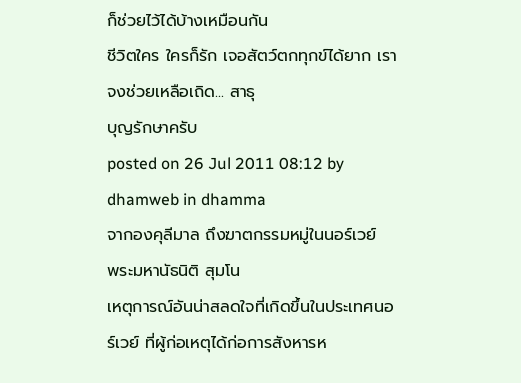ก็ช่วยไว้ได้บ้างเหมือนกัน
ชีวิตใคร ใครก็รัก เจอสัตว์ตกทุกข์ได้ยาก เราจงช่วยเหลือเถิด... สาธุ
บุญรักษาครับ
posted on 26 Jul 2011 08:12 by dhamweb in dhamma
จากองคุลีมาล ถึงฆาตกรรมหมู่ในนอร์เวย์
พระมหานัธนิติ สุมโน
เหตุการณ์อันน่าสลดใจที่เกิดขึ้นในประเทศนอร์เวย์ ที่ผู้ก่อเหตุได้ก่อการสังหารห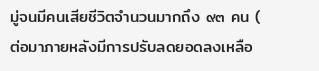มู่จนมีคนเสียชีวิตจำนวนมากถึง ๙๓ คน ( ต่อมาภายหลังมีการปรับลดยอดลงเหลือ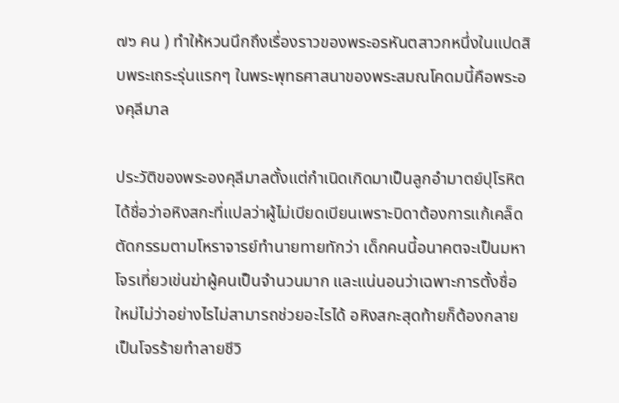๗๖ คน ) ทำให้หวนนึกถึงเรื่องราวของพระอรหันตสาวกหนึ่งในแปดสิบพระเถระรุ่นแรกๆ ในพระพุทธศาสนาของพระสมณโคดมนี้คือพระองคุลีมาล

ประวัติของพระองคุลีมาลตั้งแต่กำเนิดเกิดมาเป็นลูกอำมาตย์ปุโรหิตได้ชื่อว่าอหิงสกะที่แปลว่าผู้ไม่เบียดเบียนเพราะบิดาต้องการแก้เคล็ดตัดกรรมตามโหราจารย์ทำนายทายทักว่า เด็กคนนี้อนาคตจะเป็นมหาโจรเที่ยวเข่นฆ่าผู้คนเป็นจำนวนมาก และแน่นอนว่าเฉพาะการตั้งชื่อใหม่ไม่ว่าอย่างไรไม่สามารถช่วยอะไรได้ อหิงสกะสุดท้ายก็ต้องกลายเป็นโจรร้ายทำลายชีวิ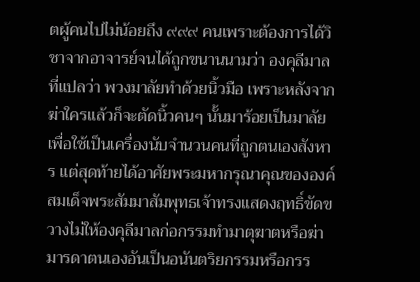ตผู้คนไปไม่น้อยถึง ๙๙๙ คนเพราะต้องการได้วิชาจากอาจารย์จนได้ถูกขนานนามว่า องคุลีมาล ที่แปลว่า พวงมาลัยทำด้วยนิ้วมือ เพราะหลังจากฆ่าใครแล้วก็จะตัดนิ้วคนๆ นั้นมาร้อยเป็นมาลัยเพื่อใช้เป็นเครื่องนับจำนวนคนที่ถูกตนเองสังหาร แต่สุดท้ายได้อาศัยพระมหากรุณาคุณขององค์สมเด็จพระสัมมาสัมพุทธเจ้าทรงแสดงฤทธิ์ขัดขวางไม่ให้องคุลีมาลก่อกรรมทำมาตุฆาตหรือฆ่ามารดาตนเองอันเป็นอนันตริยกรรมหรือกรร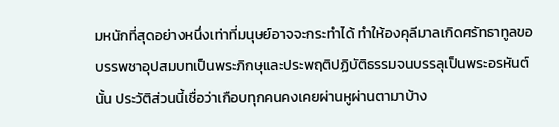มหนักที่สุดอย่างหนึ่งเท่าที่มนุษย์อาจจะกระทำได้ ทำให้องคุลีมาลเกิดศรัทธาทูลขอบรรพชาอุปสมบทเป็นพระภิกษุและประพฤติปฏิบัติธรรมจนบรรลุเป็นพระอรหันต์นั้น ประวัติส่วนนี้เชื่อว่าเกือบทุกคนคงเคยผ่านหูผ่านตามาบ้าง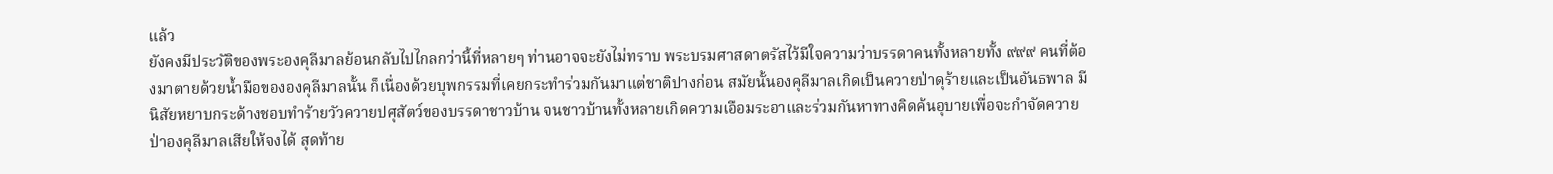แล้ว
ยังคงมีประวัติของพระองคุลีมาลย้อนกลับไปไกลกว่านี้ที่หลายๆ ท่านอาจจะยังไม่ทราบ พระบรมศาสดาตรัสไว้มีใจความว่าบรรดาคนทั้งหลายทั้ง ๙๙๙ คนที่ต้องมาตายด้วยน้ำมือขององคุลีมาลนั้น ก็เนื่องด้วยบุพกรรมที่เคยกระทำร่วมกันมาแต่ชาติปางก่อน สมัยนั้นองคุลีมาลเกิดเป็นควายป่าดุร้ายและเป็นอันธพาล มีนิสัยหยาบกระด้างชอบทำร้ายวัวควายปศุสัตว์ของบรรดาชาวบ้าน จนชาวบ้านทั้งหลายเกิดความเอือมระอาและร่วมกันหาทางคิดค้นอุบายเพื่อจะกำจัดควายป่าองคุลีมาลเสียให้จงได้ สุดท้าย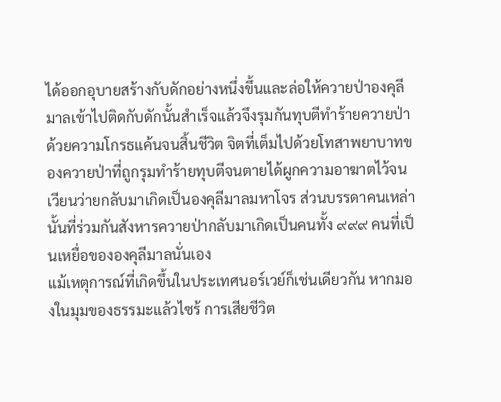ได้ออกอุบายสร้างกับดักอย่างหนึ่งขึ้นและล่อให้ควายป่าองคุลีมาลเข้าไปติดกับดักนั้นสำเร็จแล้วจึงรุมกันทุบตีทำร้ายควายป่าด้วยความโกรธแค้นจนสิ้นชีวิต จิตที่เต็มไปด้วยโทสาพยาบาทของควายป่าที่ถูกรุมทำร้ายทุบตีจนตายได้ผูกความอาฆาตไว้จนเวียนว่ายกลับมาเกิดเป็นองคุลีมาลมหาโจร ส่วนบรรดาคนเหล่านั้นที่ร่วมกันสังหารควายป่ากลับมาเกิดเป็นคนทั้ง ๙๙๙ คนที่เป็นเหยื่อขององคุลีมาลนั่นเอง
แม้เหตุการณ์ที่เกิดขึ้นในประเทศนอร์เวย์ก็เช่นเดียวกัน หากมองในมุมของธรรมะแล้วไซร้ การเสียชีวิต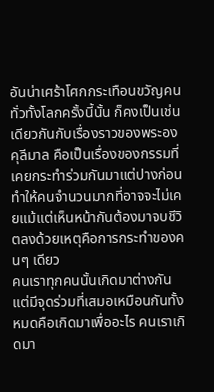อันน่าเศร้าโศกกระเทือนขวัญคนทั่วทั้งโลกครั้งนี้นั้น ก็คงเป็นเช่นเดียวกันกับเรื่องราวของพระองคุลีมาล คือเป็นเรื่องของกรรมที่เคยกระทำร่วมกันมาแต่ปางก่อน ทำให้คนจำนวนมากที่อาจจะไม่เคยแม้แต่เห็นหน้ากันต้องมาจบชีวิตลงด้วยเหตุคือการกระทำของคนๆ เดียว
คนเราทุกคนนั้นเกิดมาต่างกัน แต่มีจุดร่วมที่เสมอเหมือนกันทั้งหมดคือเกิดมาเพื่ออะไร คนเราเกิดมา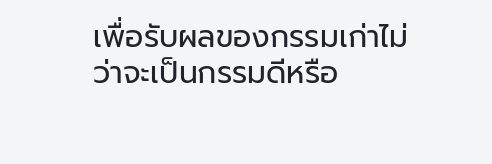เพื่อรับผลของกรรมเก่าไม่ว่าจะเป็นกรรมดีหรือ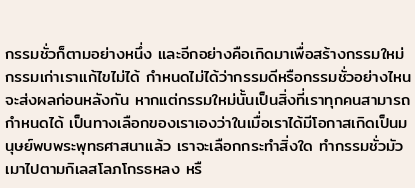กรรมชั่วก็ตามอย่างหนึ่ง และอีกอย่างคือเกิดมาเพื่อสร้างกรรมใหม่ กรรมเก่าเราแก้ไขไม่ได้ กำหนดไม่ได้ว่ากรรมดีหรือกรรมชั่วอย่างไหนจะส่งผลก่อนหลังกัน หากแต่กรรมใหม่นั้นเป็นสิ่งที่เราทุกคนสามารถกำหนดได้ เป็นทางเลือกของเราเองว่าในเมื่อเราได้มีโอกาสเกิดเป็นมนุษย์พบพระพุทธศาสนาแล้ว เราจะเลือกกระทำสิ่งใด ทำกรรมชั่วมัวเมาไปตามกิเลสโลภโกรธหลง หรื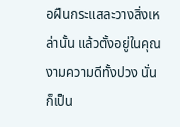อฝืนกระแสละวางสิ่งเหล่านั้น แล้วตั้งอยู่ในคุณงามความดีทั้งปวง นั่นก็เป็น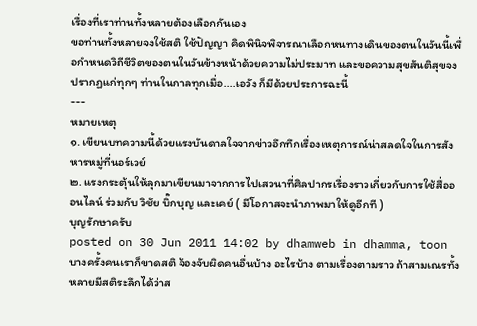เรื่องที่เราท่านทั้งหลายต้องเลือกกันเอง
ขอท่านทั้งหลายจงใช้สติ ใช้ปัญญา คิดพินิจพิจารณาเลือกหนทางเดินของตนในวันนี้เพื่อกำหนดวิถีชีวิตของตนในวันข้างหน้าด้วยความไม่ประมาท และขอความสุขสันติสุขจงปรากฏแก่ทุกๆ ท่านในกาลทุกเมื่อ....เอวัง ก็มีด้วยประการฉะนี้
---
หมายเหตุ
๑. เขียนบทความนี้ด้วยแรงบันดาลใจจากข่าวอึกทึกเรื่องเหตุการณ์น่าสลดใจในการสังหารหมู่ที่นอร์เวย์
๒. แรงกระตุ้นให้ลุกมาเขียนมาจากการไปเสวนาที่ศิลปากรเรื่องราวเกี่ยวกับการใช้สื่อออนไลน์ ร่วมกับ วิชัย บิ๊กบุญ และเคย์ ( มีโอกาสจะนำภาพมาให้ดูอีกที )
บุญรักษาครับ
posted on 30 Jun 2011 14:02 by dhamweb in dhamma, toon
บางครั้งคนเราก็ขาดสติ จ้องจับผิดคนอื่นบ้าง อะไรบ้าง ตามเรื่องตามราว ถ้าสามเณรทั้งหลายมีสติระลึกได้ว่าส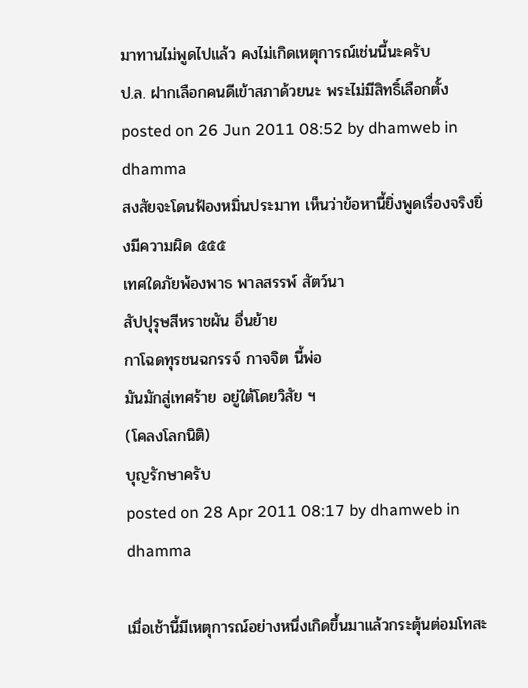มาทานไม่พูดไปแล้ว คงไม่เกิดเหตุการณ์เช่นนี้นะครับ
ป.ล. ฝากเลือกคนดีเข้าสภาด้วยนะ พระไม่มีสิทธิ์เลือกตั้ง
posted on 26 Jun 2011 08:52 by dhamweb in dhamma
สงสัยจะโดนฟ้องหมิ่นประมาท เห็นว่าข้อหานี้ยิ่งพูดเรื่องจริงยิ่งมีความผิด ๕๕๕
เทศใดภัยพ้องพาธ พาลสรรพ์ สัตว์นา
สัปปุรุษสีหราชผัน อื่นย้าย
กาโฉดทุรชนฉกรรจ์ กาจจิต นี้พ่อ
มันมักสู่เทศร้าย อยู่ใต้โดยวิสัย ฯ
(โคลงโลกนิติ)
บุญรักษาครับ
posted on 28 Apr 2011 08:17 by dhamweb in dhamma

เมื่อเช้านี้มีเหตุการณ์อย่างหนึ่งเกิดขึ้นมาแล้วกระตุ้นต่อมโทสะ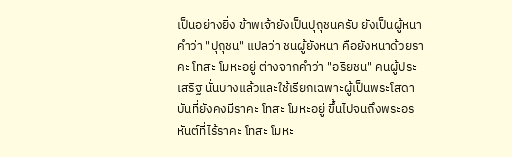เป็นอย่างยิ่ง ข้าพเจ้ายังเป็นปุถุชนครับ ยังเป็นผู้หนา คำว่า "ปุถุชน" แปลว่า ชนผู้ยังหนา คือยังหนาด้วยราคะ โทสะ โมหะอยู่ ต่างจากคำว่า "อริยชน" คนผู้ประเสริฐ นั่นบางแล้วและใช้เรียกเฉพาะผู้เป็นพระโสดาบันที่ยังคงมีราคะ โทสะ โมหะอยู่ ขึ้นไปจนถึงพระอรหันต์ที่ไร้ราคะ โทสะ โมหะ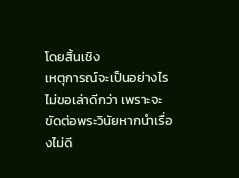โดยสิ้นเชิง
เหตุการณ์จะเป็นอย่างไรไม่ขอเล่าดีกว่า เพราะจะขัดต่อพระวินัยหากนำเรื่องไม่ดี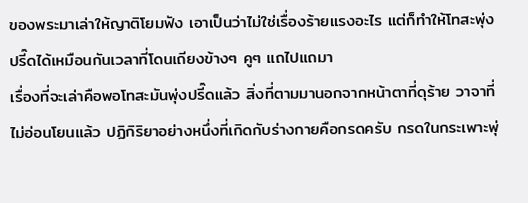ของพระมาเล่าให้ญาติโยมฟัง เอาเป็นว่าไม่ใช่เรื่องร้ายแรงอะไร แต่ก็ทำให้โทสะพุ่งปรี๊ดได้เหมือนกันเวลาที่โดนเถียงข้างๆ คูๆ แถไปแถมา
เรื่องที่จะเล่าคือพอโทสะมันพุ่งปรี๊ดแล้ว สิ่งที่ตามมานอกจากหน้าตาที่ดุร้าย วาจาที่ไม่อ่อนโยนแล้ว ปฏิกิริยาอย่างหนึ่งที่เกิดกับร่างกายคือกรดครับ กรดในกระเพาะพุ่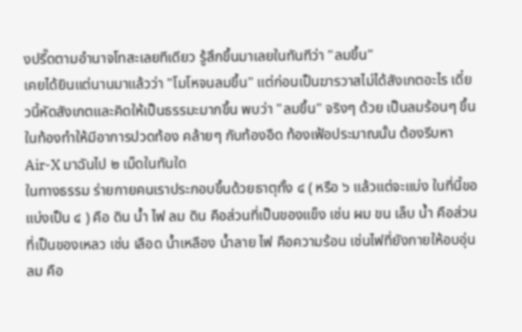งปรี๊ดตามอำนาจโทสะเลยทีเดียว รู้สึกขึ้นมาเลยในทันทีว่า "ลมขึ้น"
เคยได้ยินแต่นานมาแล้วว่า "โมโหจนลมขึ้น" แต่ก่อนเป็นฆารวาสไม่ได้สังเกตอะไร เดี๋ยวนี้หัดสังเกตและคิดให้เป็นธรรมะมากขึ้น พบว่า "ลมขึ้น" จริงๆ ด้วย เป็นลมร้อนๆ ขึ้นในท้องทำให้มีอาการปวดท้อง คล้ายๆ กับท้องอืด ท้องเฟ้อประมาณนั้น ต้องรีบหา Air-X มาฉันไป ๒ เม็ดในทันใด
ในทางธรรม ร่ายกายคนเราประกอบขึ้นด้วยธาตุทั้ง ๔ ( หรือ ๖ แล้วแต่จะแบ่ง ในที่นี้ขอแบ่งเป็น ๔ ) คือ ดิน น้ำ ไฟ ลม ดิน คือส่วนที่เป็นของแข็ง เช่น ผม ขน เล็บ น้ำ คือส่วนที่เป็นของเหลว เช่น เลือด น้ำเหลือง น้ำลาย ไฟ คือความร้อน เช่นไฟที่ยังกายให้อบอุ่น ลม คือ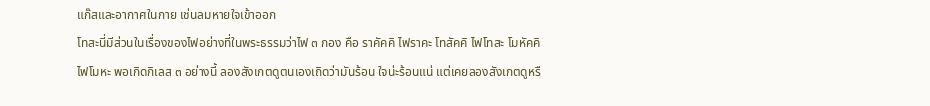แก๊สและอากาศในกาย เช่นลมหายใจเข้าออก
โทสะนี่มีส่วนในเรื่องของไฟอย่างที่ในพระธรรมว่าไฟ ๓ กอง คือ ราคัคคิ ไฟราคะ โทสัคคิ ไฟโทสะ โมหัคคิ ไฟโมหะ พอเกิดกิเลส ๓ อย่างนี้ ลองสังเกตดูตนเองเถิดว่ามันร้อน ใจน่ะร้อนแน่ แต่เคยลองสังเกตดูหรื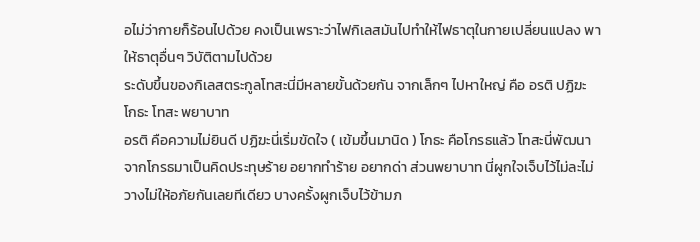อไม่ว่ากายก็ร้อนไปด้วย คงเป็นเพราะว่าไฟกิเลสมันไปทำให้ไฟธาตุในกายเปลี่ยนแปลง พาให้ธาตุอื่นๆ วิบัติตามไปด้วย
ระดับขึ้นของกิเลสตระกูลโทสะนี่มีหลายขั้นด้วยกัน จากเล็กๆ ไปหาใหญ่ คือ อรติ ปฏิฆะ โกธะ โทสะ พยาบาท
อรติ คือความไม่ยินดี ปฏิฆะนี่เริ่มขัดใจ ( เข้มขึ้นมานิด ) โกธะ คือโกรธแล้ว โทสะนี่พัฒนาจากโกรธมาเป็นคิดประทุษร้าย อยากทำร้าย อยากด่า ส่วนพยาบาท นี่ผูกใจเจ็บไว้ไม่ละไม่วางไม่ให้อภัยกันเลยทีเดียว บางครั้งผูกเจ็บไว้ข้ามภ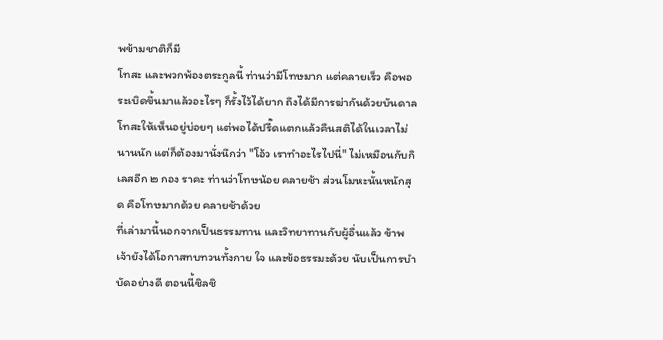พข้ามชาติก็มี
โทสะ และพวกพ้องตระกูลนี้ ท่านว่ามีโทษมาก แต่คลายเร็ว คือพอระเบิดขึ้นมาแล้วอะไรๆ ก็รั้งไว้ได้ยาก ถึงได้มีการฆ่ากันด้วยบันดาลโทสะให้เห็นอยู่บ่อยๆ แต่พอได้ปรี๊ดแตกแล้วคืนสติได้ในเวลาไม่นานนัก แต่ก็ต้องมานั่งนึกว่า "โอ้ว เราทำอะไรไปนี่" ไม่เหมือนกับกิเลสอีก ๒ กอง ราคะ ท่านว่าโทษน้อย คลายช้า ส่วนโมหะนั้นหนักสุด คือโทษมากด้วย คลายช้าด้วย
ที่เล่ามานี้นอกจากเป็นธรรมทาน และวิทยาทานกับผู้อื่นแล้ว ข้าพเจ้ายังได้โอกาสทบทวนทั้งกาย ใจ และข้อธรรมะด้วย นับเป็นการบำบัดอย่างดี ตอนนี้ชิลชิ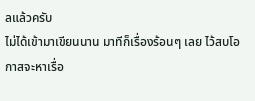ลแล้วครับ
ไม่ได้เข้ามาเขียนนาน มาทีก็เรื่องร้อนๆ เลย ไว้สบโอกาสจะหาเรื่อ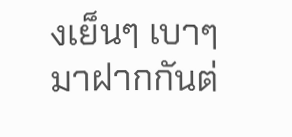งเย็นๆ เบาๆ มาฝากกันต่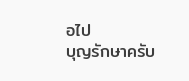อไป
บุญรักษาครับ